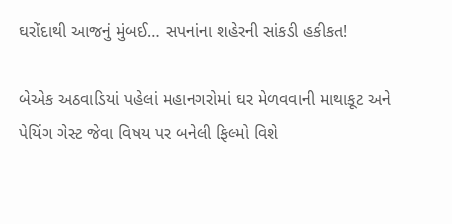ઘરોંદાથી આજનું મુંબઈ… સપનાંના શહેરની સાંકડી હકીકત!

બેએક અઠવાડિયાં પહેલાં મહાનગરોમાં ઘર મેળવવાની માથાકૂટ અને પેયિંગ ગેસ્ટ જેવા વિષય પર બનેલી ફિલ્મો વિશે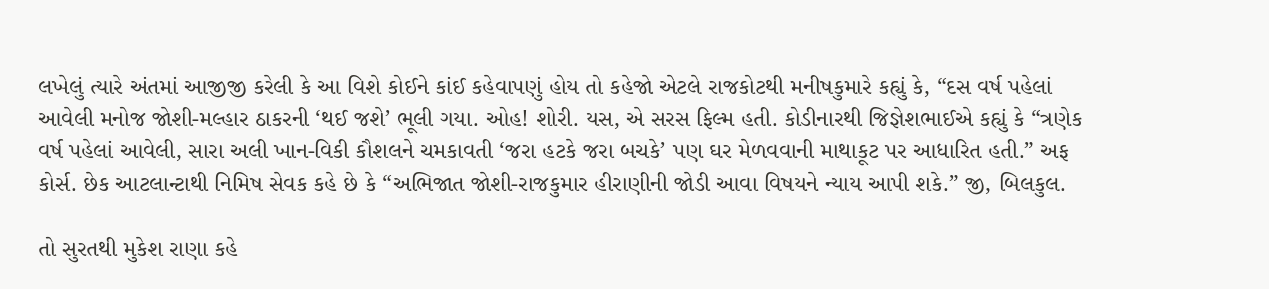લખેલું ત્યારે અંતમાં આજીજી કરેલી કે આ વિશે કોઈને કાંઈ કહેવાપણું હોય તો કહેજો એટલે રાજકોટથી મનીષકુમારે કહ્યું કે, “દસ વર્ષ પહેલાં આવેલી મનોજ જોશી-મલ્હાર ઠાકરની ‘થઈ જશે’ ભૂલી ગયા. ઓહ! શોરી. યસ, એ સરસ ફિલ્મ હતી. કોડીનારથી જિજ્ઞેશભાઈએ કહ્યું કે “ત્રણેક વર્ષ પહેલાં આવેલી, સારા અલી ખાન-વિકી કૌશલને ચમકાવતી ‘જરા હટકે જરા બચકે’ પણ ઘર મેળવવાની માથાકૂટ પર આધારિત હતી.” અફ કોર્સ. છેક આટલાન્ટાથી નિમિષ સેવક કહે છે કે “અભિજાત જોશી-રાજકુમાર હીરાણીની જોડી આવા વિષયને ન્યાય આપી શકે.” જી, બિલકુલ.

તો સુરતથી મુકેશ રાણા કહે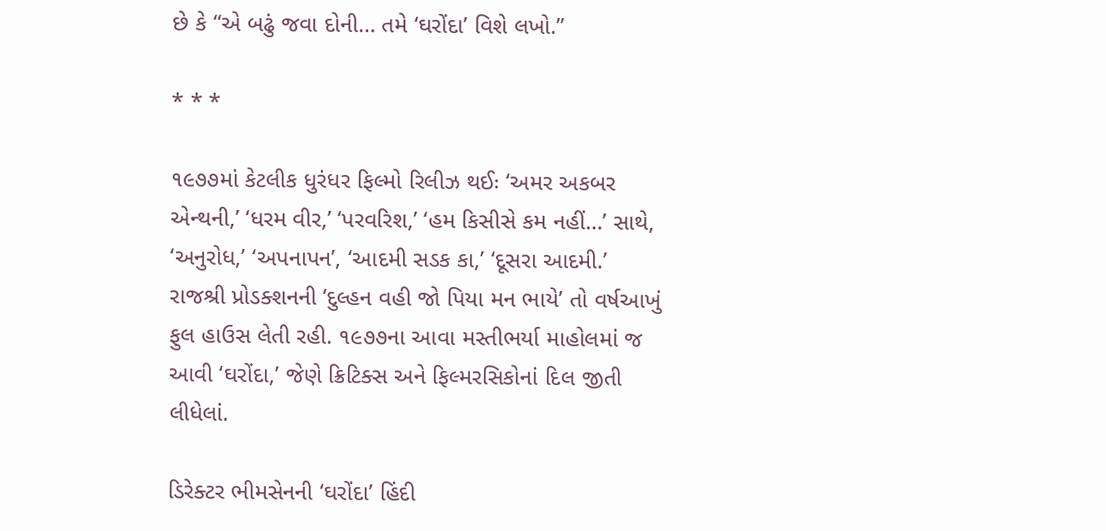છે કે “એ બઢું જવા દોની… તમે ‘ઘરોંદા’ વિશે લખો.”

* * *

૧૯૭૭માં કેટલીક ધુરંધર ફિલ્મો રિલીઝ થઈઃ ‘અમર અકબર એન્થની,’ ‘ધરમ વીર,’ ‘પરવરિશ,’ ‘હમ કિસીસે કમ નહીં…’ સાથે, ‘અનુરોધ,’ ‘અપનાપન’, ‘આદમી સડક કા,’ ‘દૂસરા આદમી.’ રાજશ્રી પ્રોડક્શનની ‘દુલ્હન વહી જો પિયા મન ભાયે’ તો વર્ષઆખું ફુલ હાઉસ લેતી રહી. ૧૯૭૭ના આવા મસ્તીભર્યા માહોલમાં જ આવી ‘ઘરોંદા,’ જેણે ક્રિટિક્સ અને ફિલ્મરસિકોનાં દિલ જીતી લીધેલાં.

ડિરેક્ટર ભીમસેનની ‘ઘરોંદા’ હિંદી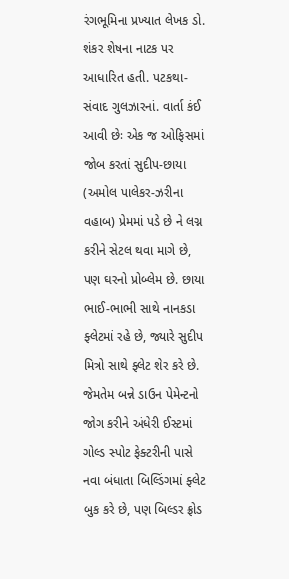રંગભૂમિના પ્રખ્યાત લેખક ડો. શંકર શેષના નાટક પર આધારિત હતી. પટકથા-સંવાદ ગુલઝારનાં. વાર્તા કંઈ આવી છેઃ એક જ ઓફિસમાં જોબ કરતાં સુદીપ-છાયા (અમોલ પાલેકર-ઝરીના વહાબ) પ્રેમમાં પડે છે ને લગ્ન કરીને સેટલ થવા માગે છે, પણ ઘરનો પ્રોબ્લેમ છે. છાયા ભાઈ-ભાભી સાથે નાનકડા ફ્લેટમાં રહે છે, જ્યારે સુદીપ મિત્રો સાથે ફ્લેટ શેર કરે છે. જેમતેમ બન્ને ડાઉન પેમેન્ટનો જોગ કરીને અંધેરી ઈસ્ટમાં ગોલ્ડ સ્પોટ ફેક્ટરીની પાસે નવા બંધાતા બિલ્ડિંગમાં ફ્લેટ બુક કરે છે, પણ બિલ્ડર ફ્રોડ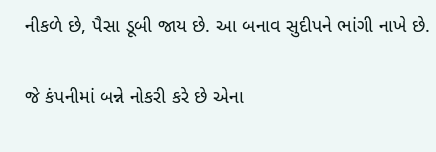નીકળે છે, પૈસા ડૂબી જાય છે. આ બનાવ સુદીપને ભાંગી નાખે છે.

જે કંપનીમાં બન્ને નોકરી કરે છે એના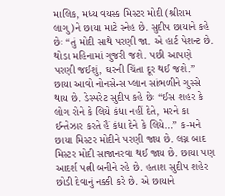માલિક, મધ્ય વયસ્ક મિસ્ટર મોદી (શ્રીરામ લાગુ)ને છાયા માટે સ્નેહ છે. સુદીપ છાયાને કહે છેઃ “તું મોદી સાથે પરણી જા. એ હાર્ટ પેશન્ટ છે. થોડા મહિનામાં ગુજરી જશે. પછી આપણે પરણી જઈશું, ઘરની ચિંતા દૂર થઈ જશે.” છાયા આવો નોનસેન્સ પ્લાન સાંભળીને ગુસ્સે થાય છે. ડેસ્પરેટ સુદીપ કહે છેઃ “ઈસ શહર કે લોગ રોને કે લિયે કંધા નહીં દેતે, મરને કા ઈન્તેઝાર કરતે હૈં કંધા દેને કે લિયે…” ક-મને છાયા મિસ્ટર મોદીને પરણી જાય છે. લગ્ન બાદ મિસ્ટર મોદી સાજાનરવા થઈ જાય છે. છાયા પણ આદર્શ પત્ની બનીને રહે છે. હતાશ સુદીપ શહેર છોડી દેવાનું નક્કી કરે છે. એ છાયાને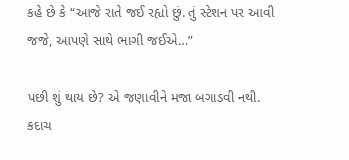કહે છે કે “આજે રાતે જઈ રહ્યો છું. તું સ્ટેશન પર આવી જજે, આપણે સાથે ભાગી જઈએ…”

પછી શું થાય છે? એ જણાવીને મજા બગાડવી નથી. કદાચ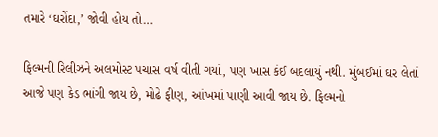તમારે ‘ઘરોંદા,’ જોવી હોય તો…

ફિલ્મની રિલીઝને અલમોસ્ટ પચાસ વર્ષ વીતી ગયાં, પણ ખાસ કંઈ બદલાયું નથી. મુંબઈમાં ઘર લેતાં આજે પણ કેડ ભાંગી જાય છે, મોઢે ફીણ, આંખમાં પાણી આવી જાય છે. ફિલ્મનો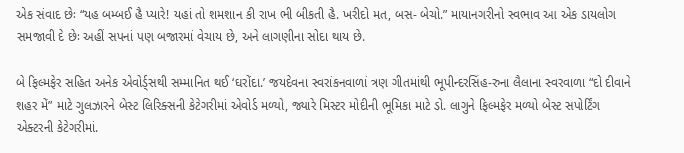એક સંવાદ છેઃ “યહ બમ્બઈ હૈ પ્યારે! યહાં તો શમશાન કી રાખ ભી બીકતી હૈ. ખરીદો મત, બસ- બેચો.” માયાનગરીનો સ્વભાવ આ એક ડાયલોગ સમજાવી દે છેઃ અહીં સપનાં પણ બજારમાં વેચાય છે, અને લાગણીના સોદા થાય છે.

બે ફિલ્મફેર સહિત અનેક એવોર્ડ્સથી સમ્માનિત થઈ ‘ઘરોંદા.’ જયદેવના સ્વરાંકનવાળાં ત્રણ ગીતમાંથી ભૂપીન્દરસિંહ-રુના લૈલાના સ્વરવાળા “દો દીવાને શહર મેં” માટે ગુલઝારને બેસ્ટ લિરિક્સની કેટેગરીમાં એવોર્ડ મળ્યો, જ્યારે મિસ્ટર મોદીની ભૂમિકા માટે ડો. લાગુને ફિલ્મફેર મળ્યો બેસ્ટ સપોર્ટિંગ એક્ટરની કેટેગરીમાં.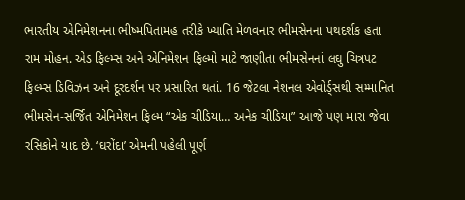ભારતીય એનિમેશનના ભીષ્મપિતામહ તરીકે ખ્યાતિ મેળવનાર ભીમસેનના પથદર્શક હતા રામ મોહન. એડ ફિલ્મ્સ અને એનિમેશન ફિલ્મો માટે જાણીતા ભીમસેનનાં લઘુ ચિત્રપટ ફિલ્મ્સ ડિવિઝન અને દૂરદર્શન પર પ્રસારિત થતાં. 16 જેટલા નેશનલ એવોર્ડ્સથી સમ્માનિત ભીમસેન-સર્જિત એનિમેશન ફિલ્મ “એક ચીડિયા… અનેક ચીડિયા” આજે પણ મારા જેવા રસિકોને યાદ છે. ‘ઘરોંદા’ એમની પહેલી પૂર્ણ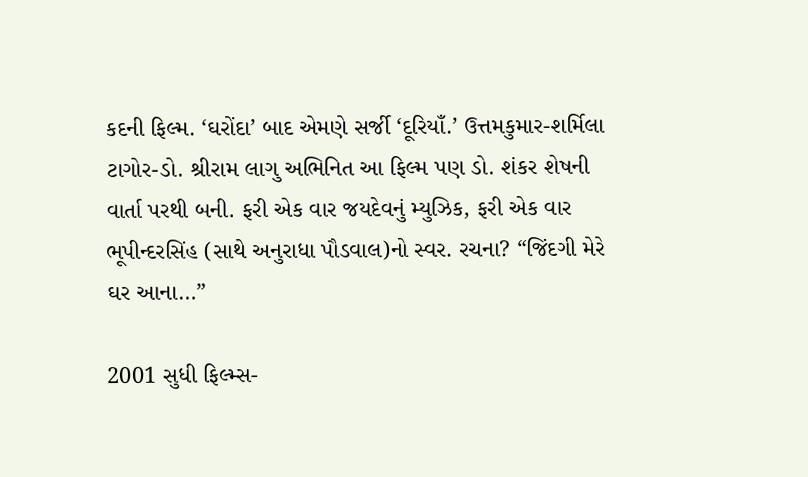કદની ફિલ્મ. ‘ઘરોંદા’ બાદ એમણે સર્જી ‘દૂરિયાઁ.’ ઉત્તમકુમાર-શર્મિલા ટાગોર-ડો. શ્રીરામ લાગુ અભિનિત આ ફિલ્મ પણ ડો. શંકર શેષની વાર્તા પરથી બની. ફરી એક વાર જયદેવનું મ્યુઝિક, ફરી એક વાર ભૂપીન્દરસિંહ (સાથે અનુરાધા પૌડવાલ)નો સ્વર. રચના? “જિંદગી મેરે ઘર આના…”

2001 સુધી ફિલ્મ્સ-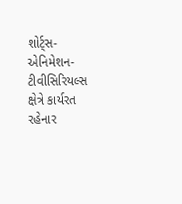શોર્ટ્સ-એનિમેશન-ટીવીસિરિયલ્સ ક્ષેત્રે કાર્યરત રહેનાર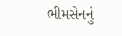ભીમસેનનું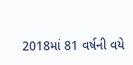2018માં 81 વર્ષની વયે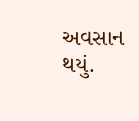અવસાન થયું.